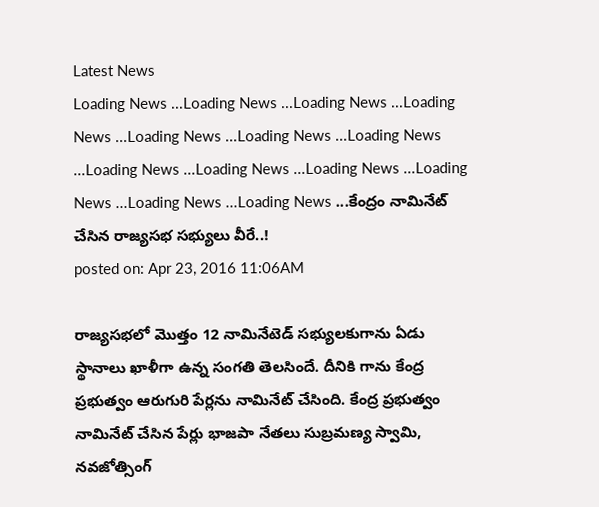Latest News
Loading News ...Loading News ...Loading News ...Loading News ...Loading News ...Loading News ...Loading News ...Loading News ...Loading News ...Loading News ...Loading News ...Loading News ...Loading News ...కేంద్రం నామినేట్ చేసిన రాజ్యసభ సభ్యులు వీరే..!
posted on: Apr 23, 2016 11:06AM

రాజ్యసభలో మొత్తం 12 నామినేటెడ్ సభ్యులకుగాను ఏడు స్థానాలు ఖాళీగా ఉన్న సంగతి తెలసిందే. దీనికి గాను కేంద్ర ప్రభుత్వం ఆరుగురి పేర్లను నామినేట్ చేసింది. కేంద్ర ప్రభుత్వం నామినేట్ చేసిన పేర్లు భాజపా నేతలు సుబ్రమణ్య స్వామి, నవజోత్సింగ్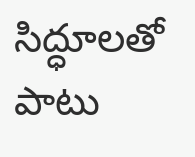సిద్ధూలతో పాటు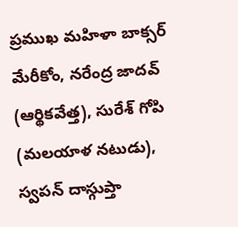ప్రముఖ మహిళా బాక్సర్ మేరీకోం, నరేంద్ర జాదవ్ (ఆర్థికవేత్త), సురేశ్ గోపి (మలయాళ నటుడు), స్వపన్ దాస్గుప్తా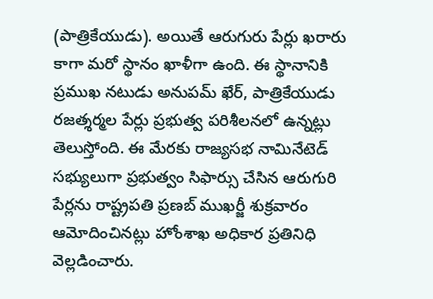(పాత్రికేయుడు). అయితే ఆరుగురు పేర్లు ఖరారు కాగా మరో స్థానం ఖాళీగా ఉంది. ఈ స్థానానికి ప్రముఖ నటుడు అనుపమ్ ఖేర్, పాత్రికేయుడు రజత్శర్మల పేర్లు ప్రభుత్వ పరిశీలనలో ఉన్నట్లు తెలుస్తోంది. ఈ మేరకు రాజ్యసభ నామినేటెడ్ సభ్యులుగా ప్రభుత్వం సిఫార్సు చేసిన ఆరుగురి పేర్లను రాష్ట్రపతి ప్రణబ్ ముఖర్జీ శుక్రవారం ఆమోదించినట్లు హోంశాఖ అధికార ప్రతినిధి వెల్లడించారు.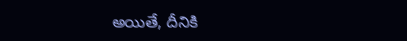అయితే, దీనికి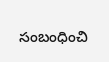సంబంధించి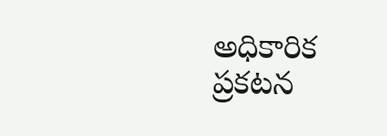అధికారిక ప్రకటన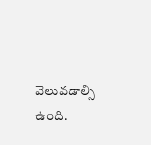వెలువడాల్సి ఉంది.